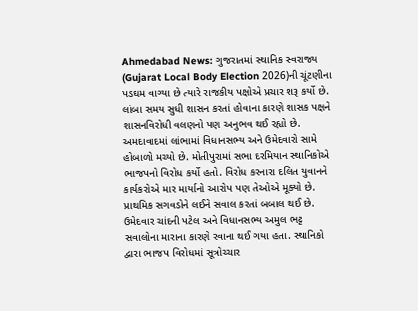Ahmedabad News: ગુજરાતમાં સ્થાનિક સ્વરાજ્ય (Gujarat Local Body Election 2026)ની ચૂંટણીના પડઘમ વાગ્યા છે ત્યારે રાજકીય પક્ષોએ પ્રચાર શરૂ કર્યો છે. લાંબા સમય સુધી શાસન કરતાં હોવાના કારણે શાસક પક્ષને શાસનવિરોધી વલણનો પણ અનુભવ થઈ રહ્યો છે. અમદાવાદમાં લાંભામાં વિધાનસભ્ય અને ઉમેદવારો સામે હોબાળો મચ્યો છે. મોતીપુરામાં સભા દરમિયાન સ્થાનિકોએ ભાજપનો વિરોધ કર્યો હતો. વિરોધ કરનારા દલિત યુવાનને કાર્યકરોએ માર માર્યાનો આરોપ પણ તેઓએ મૂક્યો છે. પ્રાથમિક સગવડોને લઈને સવાલ કરતાં બબાલ થઈ છે. ઉમેદવાર ચાંદની પટેલ અને વિધાનસભ્ય અમુલ ભટ્ટ સવાલોના મારાના કારણે રવાના થઈ ગયા હતા. સ્થાનિકો દ્વારા ભાજપ વિરોધમાં સૂત્રોચ્ચાર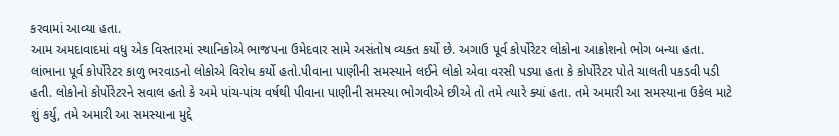કરવામાં આવ્યા હતા.
આમ અમદાવાદમાં વધુ એક વિસ્તારમાં સ્થાનિકોએ ભાજપના ઉમેદવાર સામે અસંતોષ વ્યક્ત કર્યો છે. અગાઉ પૂર્વ કોર્પોરેટર લોકોના આક્રોશનો ભોગ બન્યા હતા. લાંભાના પૂર્વ કોર્પોરેટર કાળુ ભરવાડનો લોકોએ વિરોધ કર્યો હતો.પીવાના પાણીની સમસ્યાને લઈને લોકો એવા વરસી પડ્યા હતા કે કોર્પોરેટર પોતે ચાલતી પકડવી પડી હતી. લોકોનો કોર્પોરેટરને સવાલ હતો કે અમે પાંચ-પાંચ વર્ષથી પીવાના પાણીની સમસ્યા ભોગવીએ છીએ તો તમે ત્યારે ક્યાં હતા. તમે અમારી આ સમસ્યાના ઉકેલ માટે શું કર્યુ, તમે અમારી આ સમસ્યાના મુદ્દે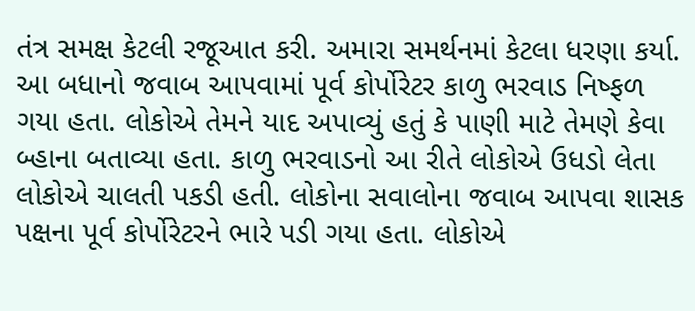તંત્ર સમક્ષ કેટલી રજૂઆત કરી. અમારા સમર્થનમાં કેટલા ધરણા કર્યા.
આ બધાનો જવાબ આપવામાં પૂર્વ કોર્પોરેટર કાળુ ભરવાડ નિષ્ફળ ગયા હતા. લોકોએ તેમને યાદ અપાવ્યું હતું કે પાણી માટે તેમણે કેવા બ્હાના બતાવ્યા હતા. કાળુ ભરવાડનો આ રીતે લોકોએ ઉધડો લેતા લોકોએ ચાલતી પકડી હતી. લોકોના સવાલોના જવાબ આપવા શાસક પક્ષના પૂર્વ કોર્પોરેટરને ભારે પડી ગયા હતા. લોકોએ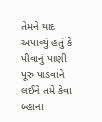તેમને યાદ અપાવ્યું હતું કે પીવાનું પાણી પૂરુ પાડવાને લઈને તમે કેવા બ્હાના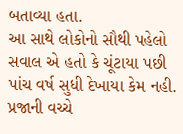બતાવ્યા હતા.
આ સાથે લોકોનો સૌથી પહેલો સવાલ એ હતો કે ચૂંટાયા પછી પાંચ વર્ષ સુધી દેખાયા કેમ નહી. પ્રજાની વચ્ચે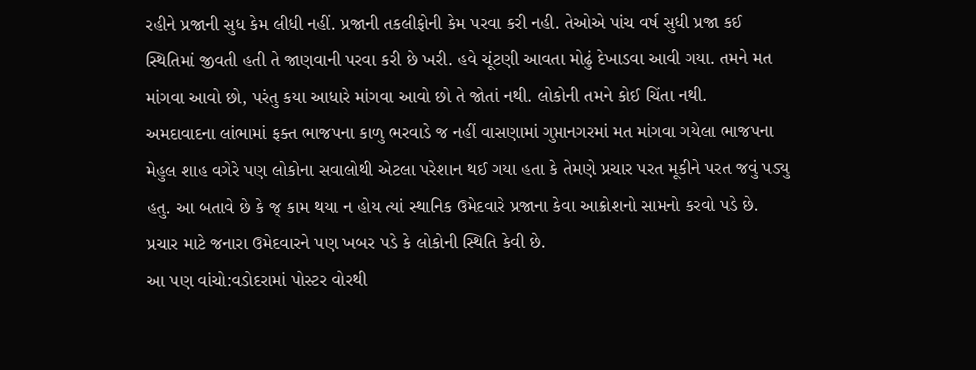રહીને પ્રજાની સુધ કેમ લીધી નહીં. પ્રજાની તકલીફોની કેમ પરવા કરી નહી. તેઓએ પાંચ વર્ષ સુધી પ્રજા કઈ સ્થિતિમાં જીવતી હતી તે જાણવાની પરવા કરી છે ખરી. હવે ચૂંટણી આવતા મોઢું દેખાડવા આવી ગયા. તમને મત માંગવા આવો છો, પરંતુ કયા આધારે માંગવા આવો છો તે જોતાં નથી. લોકોની તમને કોઈ ચિંતા નથી.
અમદાવાદના લાંભામાં ફક્ત ભાજપના કાળુ ભરવાડે જ નહીં વાસણામાં ગુપ્તાનગરમાં મત માંગવા ગયેલા ભાજપના મેહુલ શાહ વગેરે પણ લોકોના સવાલોથી એટલા પરેશાન થઈ ગયા હતા કે તેમણે પ્રચાર પરત મૂકીને પરત જવું પડ્યુ હતુ. આ બતાવે છે કે જ્ કામ થયા ન હોય ત્યાં સ્થાનિક ઉમેદવારે પ્રજાના કેવા આક્રોશનો સામનો કરવો પડે છે. પ્રચાર માટે જનારા ઉમેદવારને પણ ખબર પડે કે લોકોની સ્થિતિ કેવી છે.
આ પણ વાંચો:વડોદરામાં પોસ્ટર વોરથી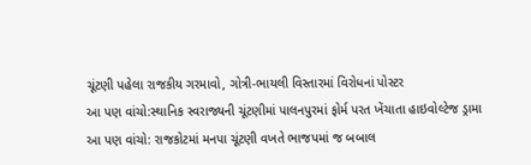ચૂંટણી પહેલા રાજકીય ગરમાવો, ગોત્રી-ભાયલી વિસ્તારમાં વિરોધનાં પોસ્ટર
આ પણ વાંચો:સ્થાનિક સ્વરાજ્યની ચૂંટણીમાં પાલનપુરમાં ફોર્મ પરત ખેંચાતા હાઇવોલ્ટેજ ડ્રામા
આ પણ વાંચો: રાજકોટમાં મનપા ચૂંટણી વખતે ભાજપમાં જ બબાલ